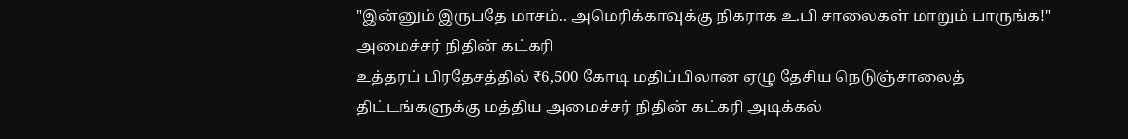"இன்னும் இருபதே மாசம்.. அமெரிக்காவுக்கு நிகராக உ.பி சாலைகள் மாறும் பாருங்க!" அமைச்சர் நிதின் கட்கரி
உத்தரப் பிரதேசத்தில் ₹6,500 கோடி மதிப்பிலான ஏழு தேசிய நெடுஞ்சாலைத் திட்டங்களுக்கு மத்திய அமைச்சர் நிதின் கட்கரி அடிக்கல்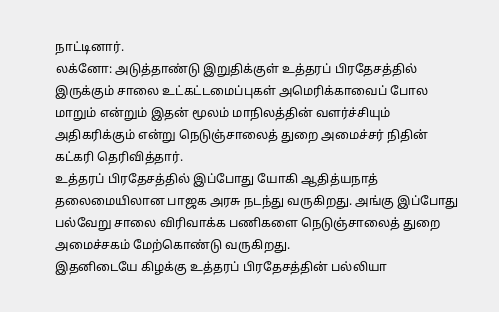நாட்டினார்.
லக்னோ: அடுத்தாண்டு இறுதிக்குள் உத்தரப் பிரதேசத்தில் இருக்கும் சாலை உட்கட்டமைப்புகள் அமெரிக்காவைப் போல மாறும் என்றும் இதன் மூலம் மாநிலத்தின் வளர்ச்சியும் அதிகரிக்கும் என்று நெடுஞ்சாலைத் துறை அமைச்சர் நிதின் கட்கரி தெரிவித்தார்.
உத்தரப் பிரதேசத்தில் இப்போது யோகி ஆதித்யநாத் தலைமையிலான பாஜக அரசு நடந்து வருகிறது. அங்கு இப்போது பல்வேறு சாலை விரிவாக்க பணிகளை நெடுஞ்சாலைத் துறை அமைச்சகம் மேற்கொண்டு வருகிறது.
இதனிடையே கிழக்கு உத்தரப் பிரதேசத்தின் பல்லியா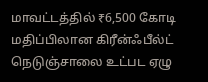மாவட்டத்தில் ₹6,500 கோடி மதிப்பிலான கிரீன்ஃபீல்ட் நெடுஞ்சாலை உட்பட ஏழு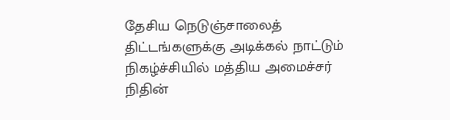தேசிய நெடுஞ்சாலைத் திட்டங்களுக்கு அடிக்கல் நாட்டும் நிகழ்ச்சியில் மத்திய அமைச்சர் நிதின்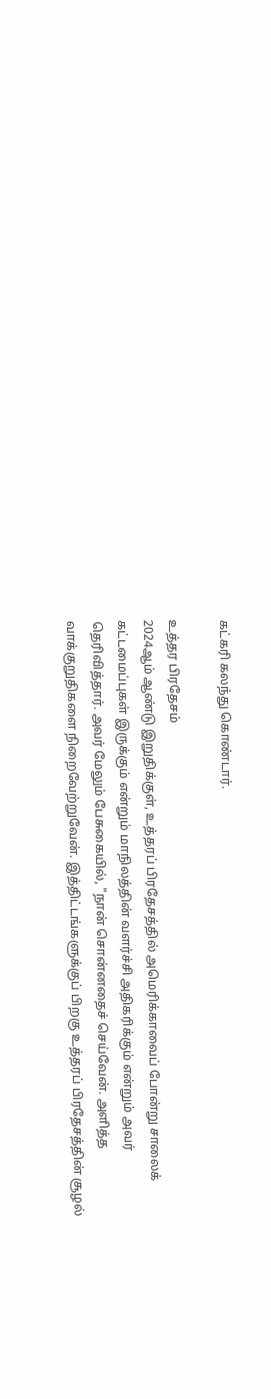கட்கரி கலந்து கொண்டார்.

உத்தர பிரதேசம்
2024ஆம் ஆண்டு இறுதிக்குள், உத்தரப் பிரதேசத்தில் அமெரிக்காவைப் போன்று சாலைக் கட்டமைப்புகள் இருக்கும் என்றும் மாநிலத்தின் வளர்ச்சி அதிகரிக்கும் என்றும் அவர் தெரிவித்தார். அவர் மேலும் பேசுகையில், "நான் சொன்னதைச் செய்வேன். அளித்த வாக்குறுதிகளை நிறைவேற்றுவேன். இத்திட்டங்களுக்குப் பிறகு உத்தரப் பிரதேசத்தின் சூழல்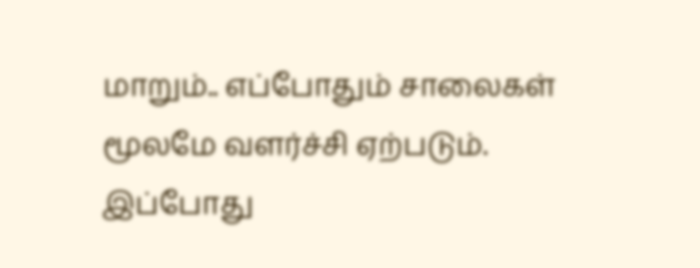மாறும்.. எப்போதும் சாலைகள் மூலமே வளர்ச்சி ஏற்படும். இப்போது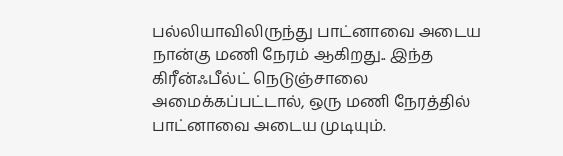பல்லியாவிலிருந்து பாட்னாவை அடைய நான்கு மணி நேரம் ஆகிறது.. இந்த கிரீன்ஃபீல்ட் நெடுஞ்சாலை அமைக்கப்பட்டால், ஒரு மணி நேரத்தில் பாட்னாவை அடைய முடியும்.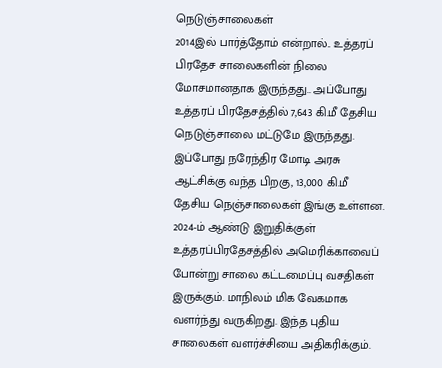நெடுஞ்சாலைகள்
2014இல் பார்த்தோம் என்றால்.. உத்தரப் பிரதேச சாலைகளின் நிலை மோசமானதாக இருந்தது.. அப்போது உத்தரப் பிரதேசத்தில் 7,643 கி.மீ தேசிய நெடுஞ்சாலை மட்டுமே இருந்தது. இப்போது நரேந்திர மோடி அரசு ஆட்சிக்கு வந்த பிறகு, 13,000 கி.மீ தேசிய நெஞ்சாலைகள் இங்கு உள்ளன. 2024-ம் ஆண்டு இறுதிக்குள் உத்தரப்பிரதேசத்தில் அமெரிக்காவைப் போன்று சாலை கட்டமைப்பு வசதிகள் இருக்கும். மாநிலம் மிக வேகமாக வளர்ந்து வருகிறது. இந்த புதிய சாலைகள் வளர்ச்சியை அதிகரிக்கும்.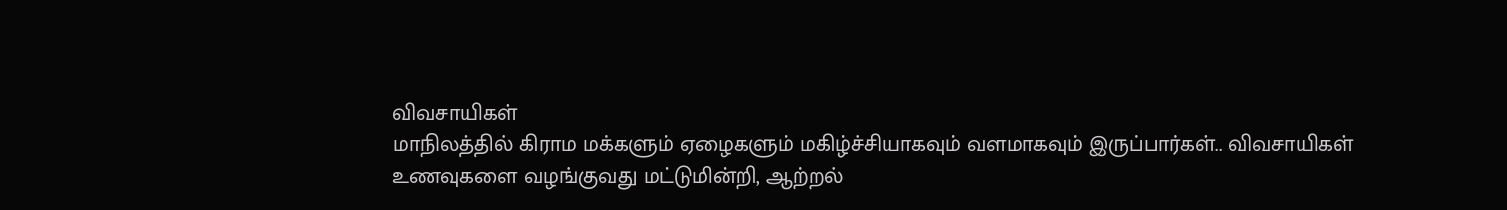விவசாயிகள்
மாநிலத்தில் கிராம மக்களும் ஏழைகளும் மகிழ்ச்சியாகவும் வளமாகவும் இருப்பார்கள்.. விவசாயிகள் உணவுகளை வழங்குவது மட்டுமின்றி, ஆற்றல்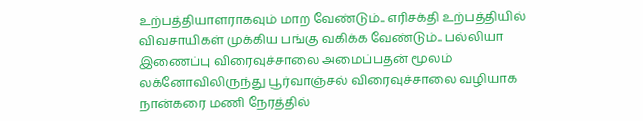உற்பத்தியாளராகவும் மாற வேண்டும்.. எரிசக்தி உற்பத்தியில் விவசாயிகள் முக்கிய பங்கு வகிக்க வேண்டும்.. பல்லியா இணைப்பு விரைவுச்சாலை அமைப்பதன் மூலம் லக்னோவிலிருந்து பூர்வாஞ்சல் விரைவுச்சாலை வழியாக நான்கரை மணி நேரத்தில்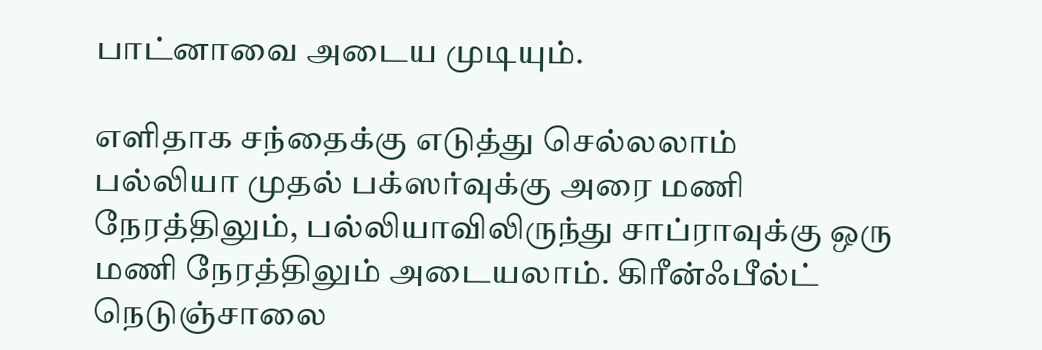பாட்னாவை அடைய முடியும்.

எளிதாக சந்தைக்கு எடுத்து செல்லலாம்
பல்லியா முதல் பக்ஸர்வுக்கு அரை மணி நேரத்திலும், பல்லியாவிலிருந்து சாப்ராவுக்கு ஒரு மணி நேரத்திலும் அடையலாம். கிரீன்ஃபீல்ட் நெடுஞ்சாலை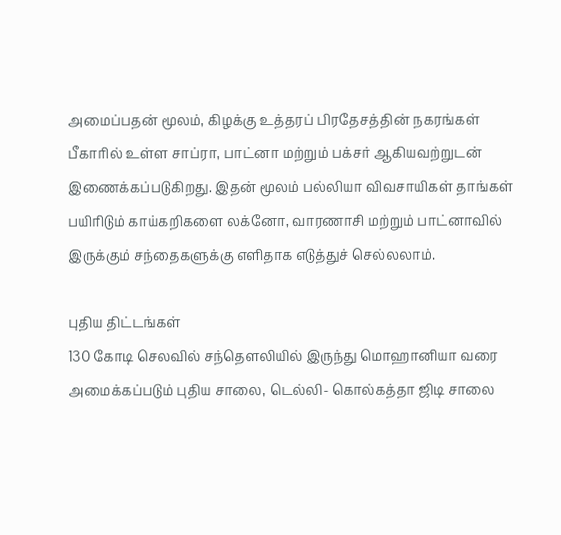அமைப்பதன் மூலம், கிழக்கு உத்தரப் பிரதேசத்தின் நகரங்கள் பீகாரில் உள்ள சாப்ரா, பாட்னா மற்றும் பக்சர் ஆகியவற்றுடன் இணைக்கப்படுகிறது. இதன் மூலம் பல்லியா விவசாயிகள் தாங்கள் பயிரிடும் காய்கறிகளை லக்னோ, வாரணாசி மற்றும் பாட்னாவில் இருக்கும் சந்தைகளுக்கு எளிதாக எடுத்துச் செல்லலாம்.

புதிய திட்டங்கள்
130 கோடி செலவில் சந்தௌலியில் இருந்து மொஹானியா வரை அமைக்கப்படும் புதிய சாலை, டெல்லி- கொல்கத்தா ஜிடி சாலை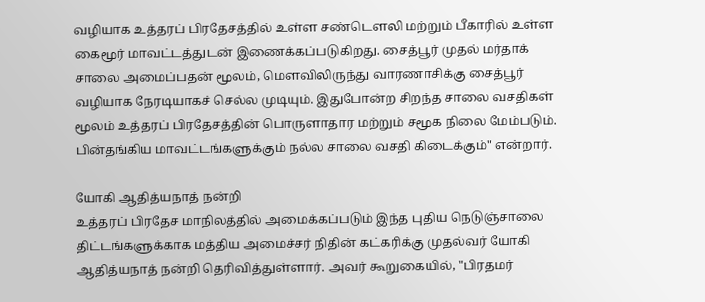வழியாக உத்தரப் பிரதேசத்தில் உள்ள சண்டௌலி மற்றும் பீகாரில் உள்ள கைமூர் மாவட்டத்துடன் இணைக்கப்படுகிறது. சைத்பூர் முதல் மர்தாக் சாலை அமைப்பதன் மூலம், மௌவிலிருந்து வாரணாசிக்கு சைத்பூர் வழியாக நேரடியாகச் செல்ல முடியும். இதுபோன்ற சிறந்த சாலை வசதிகள் மூலம் உத்தரப் பிரதேசத்தின் பொருளாதார மற்றும் சமூக நிலை மேம்படும். பின்தங்கிய மாவட்டங்களுக்கும் நல்ல சாலை வசதி கிடைக்கும்" என்றார்.

யோகி ஆதித்யநாத் நன்றி
உத்தரப் பிரதேச மாநிலத்தில் அமைக்கப்படும் இந்த புதிய நெடுஞ்சாலை திட்டங்களுக்காக மத்திய அமைச்சர் நிதின் கட்கரிக்கு முதல்வர் யோகி ஆதித்யநாத் நன்றி தெரிவித்துள்ளார். அவர் கூறுகையில், "பிரதமர்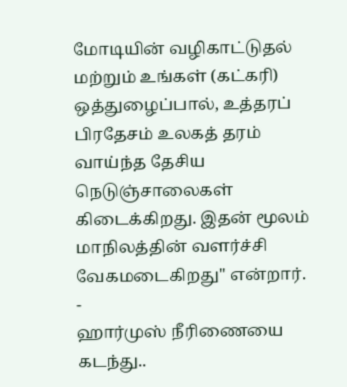மோடியின் வழிகாட்டுதல் மற்றும் உங்கள் (கட்கரி) ஒத்துழைப்பால், உத்தரப் பிரதேசம் உலகத் தரம் வாய்ந்த தேசிய நெடுஞ்சாலைகள் கிடைக்கிறது. இதன் மூலம் மாநிலத்தின் வளர்ச்சி வேகமடைகிறது" என்றார்.
-
ஹார்முஸ் நீரிணையை கடந்து..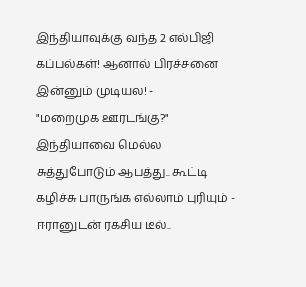இந்தியாவுக்கு வந்த 2 எல்பிஜி கப்பல்கள்! ஆனால் பிரச்சனை இன்னும் முடியல! -
"மறைமுக ஊரடங்கு?" இந்தியாவை மெல்ல சுத்துபோடும் ஆபத்து.. கூட்டி கழிச்சு பாருங்க எல்லாம் புரியும் -
ஈரானுடன் ரகசிய டீல்..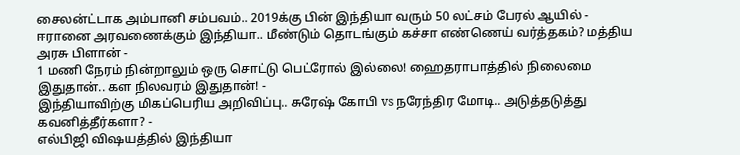சைலன்ட்டாக அம்பானி சம்பவம்.. 2019க்கு பின் இந்தியா வரும் 50 லட்சம் பேரல் ஆயில் -
ஈரானை அரவணைக்கும் இந்தியா.. மீண்டும் தொடங்கும் கச்சா எண்ணெய் வர்த்தகம்? மத்திய அரசு பிளான் -
1 மணி நேரம் நின்றாலும் ஒரு சொட்டு பெட்ரோல் இல்லை! ஹைதராபாத்தில் நிலைமை இதுதான்.. கள நிலவரம் இதுதான்! -
இந்தியாவிற்கு மிகப்பெரிய அறிவிப்பு.. சுரேஷ் கோபி vs நரேந்திர மோடி.. அடுத்தடுத்து கவனித்தீர்களா? -
எல்பிஜி விஷயத்தில் இந்தியா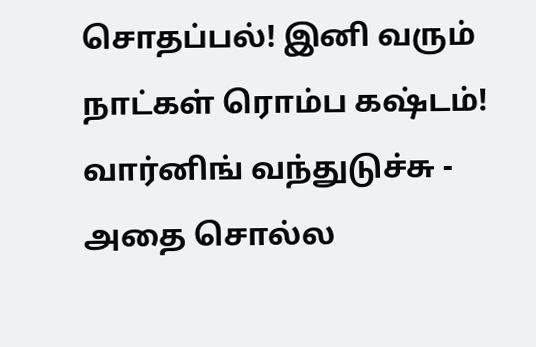சொதப்பல்! இனி வரும் நாட்கள் ரொம்ப கஷ்டம்! வார்னிங் வந்துடுச்சு -
அதை சொல்ல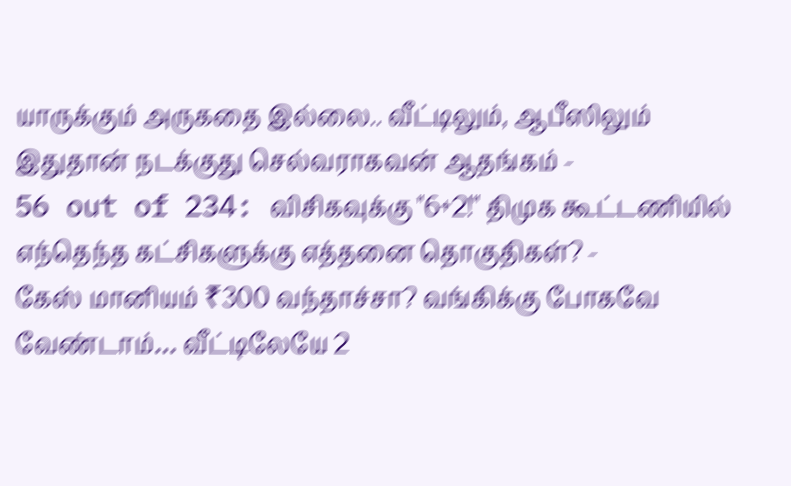யாருக்கும் அருகதை இல்லை.. வீட்டிலும், ஆபீஸிலும் இதுதான் நடக்குது செல்வராகவன் ஆதங்கம் -
56 out of 234: விசிகவுக்கு "6+2!" திமுக கூட்டணியில் எந்தெந்த கட்சிகளுக்கு எத்தனை தொகுதிகள்? -
கேஸ் மானியம் ₹300 வந்தாச்சா? வங்கிக்கு போகவே வேண்டாம்… வீட்டிலேயே 2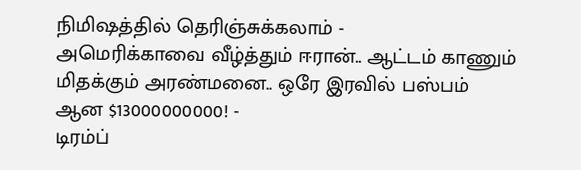நிமிஷத்தில் தெரிஞ்சுக்கலாம் -
அமெரிக்காவை வீழ்த்தும் ஈரான்.. ஆட்டம் காணும் மிதக்கும் அரண்மனை.. ஒரே இரவில் பஸ்பம் ஆன $13000000000! -
டிரம்ப்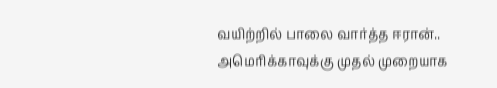வயிற்றில் பாலை வார்த்த ஈரான்.. அமெரிக்காவுக்கு முதல் முறையாக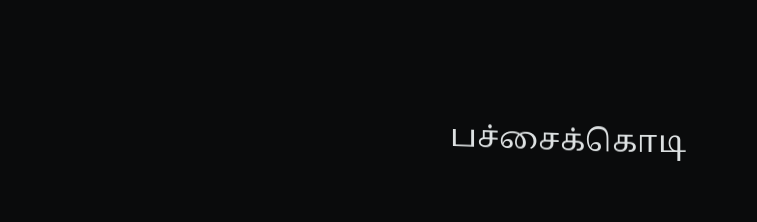பச்சைக்கொடி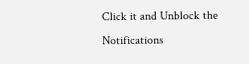Click it and Unblock the Notifications